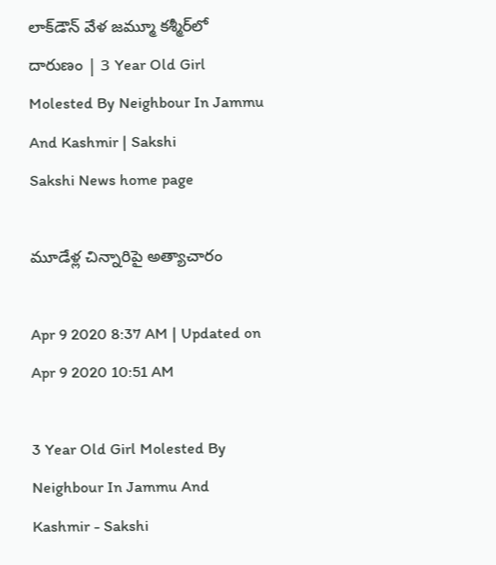లాక్‌డౌన్‌ వేళ జమ్మూ కశ్మీర్‌లో దారుణం | 3 Year Old Girl Molested By Neighbour In Jammu And Kashmir | Sakshi
Sakshi News home page

మూడేళ్ల చిన్నారిపై అత్యాచారం

Apr 9 2020 8:37 AM | Updated on Apr 9 2020 10:51 AM

3 Year Old Girl Molested By Neighbour In Jammu And Kashmir - Sakshi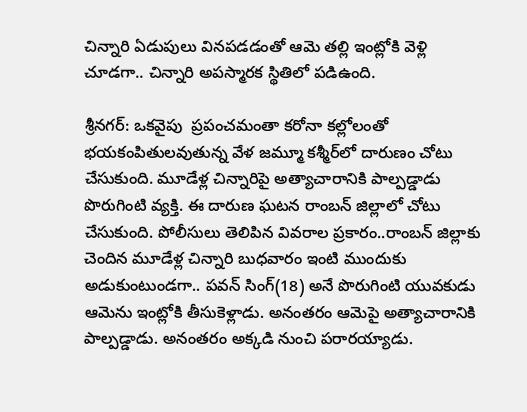చిన్నారి ఏడుపులు వినపడడంతో ఆమె తల్లి ఇంట్లోకి వెళ్లి చూడగా.. చిన్నారి అపస్మారక స్థితిలో పడిఉంది.

శ్రీనగర్‌: ఒకవైపు  ప్రపంచమంతా కరోనా కల్లోలంతో భయకంపితులవుతున్న వేళ జమ్మూ కశ్మీర్‌లో దారుణం చోటు చేసుకుంది. మూడేళ్ల చిన్నారిపై అత్యాచారానికి పాల్పడ్డాడు పొరుగింటి వ్యక్తి. ఈ దారుణ ఘటన రాంబన్ జిల్లాలో చోటు చేసుకుంది. పోలీసులు తెలిపిన వివరాల ప్రకారం..రాంబన్‌ జిల్లాకు చెందిన మూడేళ్ల చిన్నారి బుధవారం ఇంటి ముందుకు అడుకుంటుండగా.. పవన్‌ సింగ్‌(18) అనే పొరుగింటి యువకుడు ఆమెను ఇంట్లోకి తీసుకెళ్లాడు. అనంతరం ఆమెపై అత్యాచారానికి పాల్పడ్డాడు. అనంతరం అక్కడి నుంచి పరారయ్యాడు.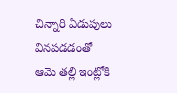చిన్నారి ఏడుపులు వినపడడంతో ఆమె తల్లి ఇంట్లోకి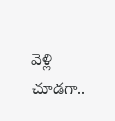వెళ్లి చూడగా..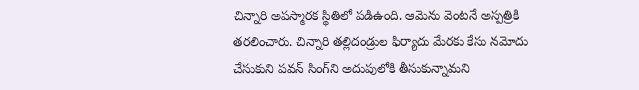చిన్నారి అపస్మారక స్థితిలో పడిఉంది. ఆమెను వెంటనే అస్పత్రికి తరలించారు. చిన్నారి తల్లిదండ్రుల ఫిర్యాదు మేరకు కేసు నమోదు చేసుకుని పవన్‌ సింగ్‌ని అదుపులోకి తీసుకున్నామని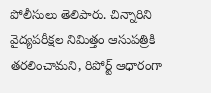పోలీసులు తెలిపారు. చిన్నారిని వైద్యపరీక్షల నిమిత్తం ఆసుపత్రికి తరలించామని, రిపోర్ట్‌ ఆధారంగా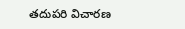తదుపరి విచారణ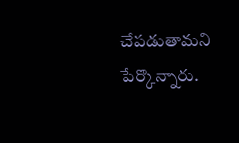చేపడుతామని పేర్కొన్నారు.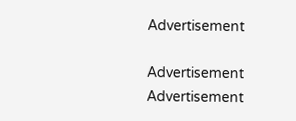Advertisement

Advertisement
Advertisement